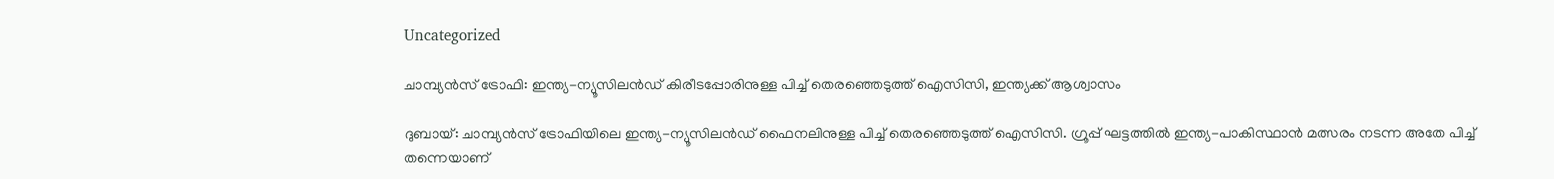Uncategorized

ചാമ്പ്യൻസ് ട്രോഫി: ഇന്ത്യ-ന്യൂസിലന്‍ഡ് കിരീടപ്പോരിനുള്ള പിച്ച് തെരഞ്ഞെടുത്ത് ഐസിസി, ഇന്ത്യക്ക് ആശ്വാസം

ദുബായ്: ചാമ്പ്യൻസ് ട്രോഫിയിലെ ഇന്ത്യ-ന്യൂസിലന്‍ഡ് ഫൈനലിനുള്ള പിച്ച് തെരഞ്ഞെടുത്ത് ഐസിസി. ഗ്രൂപ്പ് ഘട്ടത്തില്‍ ഇന്ത്യ-പാകിസ്ഥാന്‍ മത്സരം നടന്ന അതേ പിച്ച് തന്നെയാണ്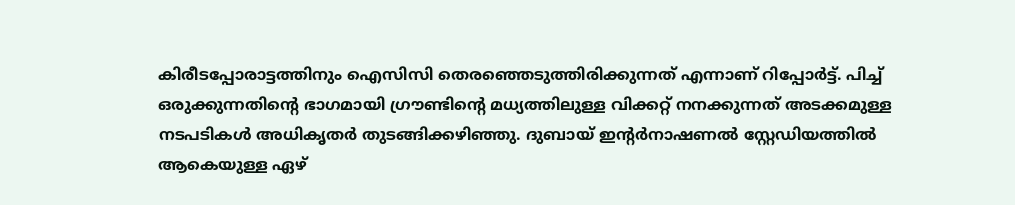കിരീടപ്പോരാട്ടത്തിനും ഐസിസി തെരഞ്ഞെടുത്തിരിക്കുന്നത് എന്നാണ് റിപ്പോര്‍ട്ട്. പിച്ച് ഒരുക്കുന്നതിന്‍റെ ഭാഗമായി ഗ്രൗണ്ടിന്‍റെ മധ്യത്തിലുള്ള വിക്കറ്റ് നനക്കുന്നത് അടക്കമുള്ള നടപടികള്‍ അധികൃതര്‍ തുടങ്ങിക്കഴിഞ്ഞു. ദുബായ് ഇന്‍റര്‍നാഷണല്‍ സ്റ്റേഡിയത്തില്‍ ആകെയുള്ള ഏഴ്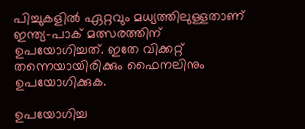പിച്ചുകളില്‍ ഏറ്റവും മധ്യത്തിലുള്ളതാണ് ഇന്ത്യ-പാക് മത്സരത്തിന് ഉപയോഗിച്ചത്. ഇതേ വിക്കറ്റ് തന്നെയായിരിക്കും ഫൈനലിനും ഉപയോഗിക്കുക.

ഉപയോഗിച്ച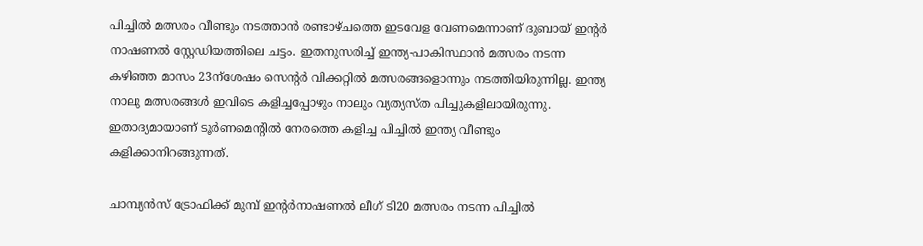പിച്ചിൽ മത്സരം വീണ്ടും നടത്താൻ രണ്ടാഴ്ചത്തെ ഇടവേള വേണമെന്നാണ് ദുബായ് ഇന്‍റർ നാഷണൽ സ്റ്റേഡിയത്തിലെ ചട്ടം. ഇതനുസരിച്ച് ഇന്ത്യ-പാകിസ്ഥാന്‍ മത്സരം നടന്ന കഴിഞ്ഞ മാസം 23ന്ശേഷം സെന്‍റര്‍ വിക്കറ്റില്‍ മത്സരങ്ങളൊന്നും നടത്തിയിരുന്നില്ല. ഇന്ത്യ നാലു മത്സരങ്ങള്‍ ഇവിടെ കളിച്ചപ്പോഴും നാലും വ്യത്യസ്ത പിച്ചുകളിലായിരുന്നു. ഇതാദ്യമായാണ് ടൂർണമെന്‍റില്‍ നേരത്തെ കളിച്ച പിച്ചില്‍ ഇന്ത്യ വീണ്ടും കളിക്കാനിറങ്ങുന്നത്.

ചാമ്പ്യൻസ് ട്രോഫിക്ക് മുമ്പ് ഇന്‍റര്‍നാഷണല്‍ ലീഗ് ടി20 മത്സരം നടന്ന പിച്ചില്‍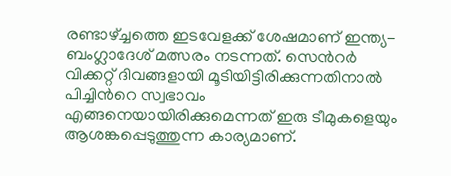രണ്ടാഴ്ച്ചത്തെ ഇടവേളക്ക് ശേഷമാണ് ഇന്ത്യ-ബംഗ്ലാദേശ് മത്സരം നടന്നത്. സെന്‍റര്‍ വിക്കറ്റ് ദിവങ്ങളായി മൂടിയിട്ടിരിക്കുന്നതിനാല്‍ പിച്ചിന്‍റെ സ്വഭാവം എങ്ങനെയായിരിക്കുമെന്നത് ഇരു ടീമുകളെയും ആശങ്കപ്പെടുത്തുന്ന കാര്യമാണ്.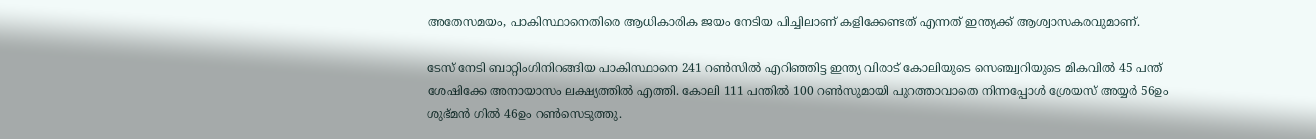അതേസമയം, പാകിസ്ഥാനെതിരെ ആധികാരിക ജയം നേടിയ പിച്ചിലാണ് കളിക്കേണ്ടത് എന്നത് ഇന്ത്യക്ക് ആശ്വാസകരവുമാണ്.

ടേസ് നേടി ബാറ്റിംഗിനിറങ്ങിയ പാകിസ്ഥാനെ 241 റണ്‍സിൽ എറിഞ്ഞിട്ട ഇന്ത്യ വിരാട് കോലിയുടെ സെഞ്ച്വറിയുടെ മികവിൽ 45 പന്ത് ശേഷിക്കേ അനായാസം ലക്ഷ്യത്തിൽ എത്തി. കോലി 111 പന്തിൽ 100 റൺസുമായി പുറത്താവാതെ നിന്നപ്പോൾ ശ്രേയസ് അയ്യർ 56ഉം ശുഭ്മൻ ഗിൽ 46ഉം റൺസെടുത്തു.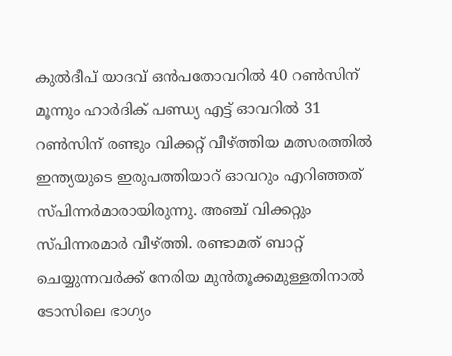കുൽദീപ് യാദവ് ഒൻപതോവറിൽ 40 റൺസിന് മൂന്നും ഹാർദിക് പണ്ഡ്യ എട്ട് ഓവറിൽ 31 റൺസിന് രണ്ടും വിക്കറ്റ് വീഴ്ത്തിയ മത്സരത്തിൽ ഇന്ത്യയുടെ ഇരുപത്തിയാറ് ഓവറും എറിഞ്ഞത് സ്പിന്നർമാരായിരുന്നു. അഞ്ച് വിക്കറ്റും സ്പിന്നര‍മാര്‍ വീഴ്ത്തി. രണ്ടാമത് ബാറ്റ് ചെയ്യുന്നവർക്ക് നേരിയ മുൻതൂക്കമുള്ളതിനാൽ ടോസിലെ ഭാഗ്യം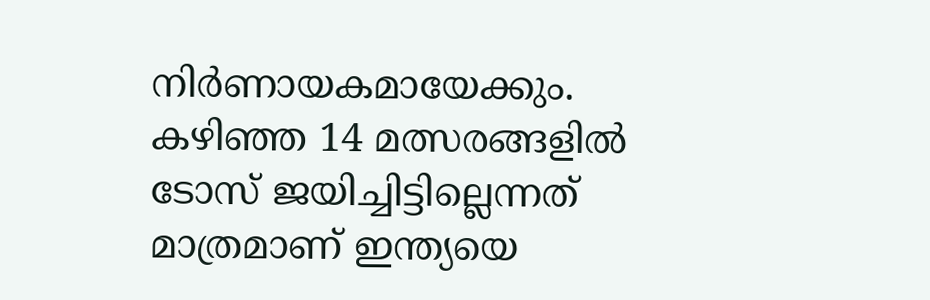നിർണായകമായേക്കും. കഴിഞ്ഞ 14 മത്സരങ്ങളില്‍ ടോസ് ജയിച്ചിട്ടില്ലെന്നത് മാത്രമാണ് ഇന്ത്യയെ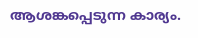ആശങ്കപ്പെടുന്ന കാര്യം.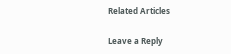Related Articles

Leave a Reply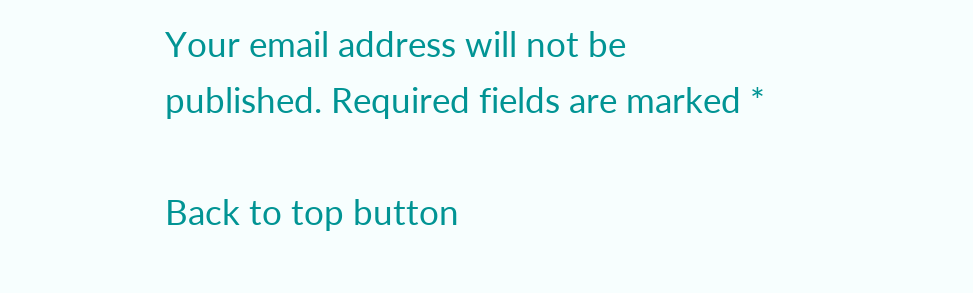Your email address will not be published. Required fields are marked *

Back to top button